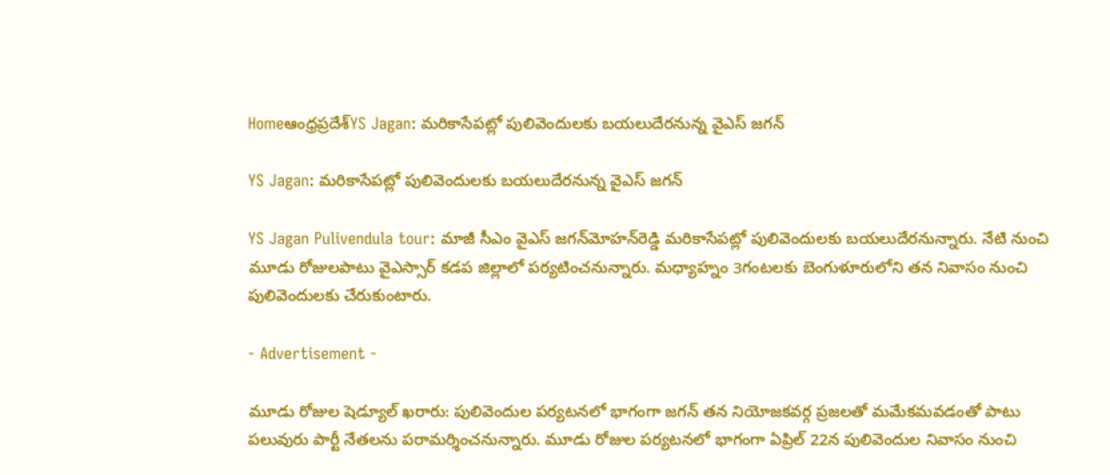Homeఆంధ్రప్రదేశ్YS Jagan: మరికాసేపట్లో పులివెందులకు బయలుదేరనున్న వైఎస్‌ జగన్‌

YS Jagan: మరికాసేపట్లో పులివెందులకు బయలుదేరనున్న వైఎస్‌ జగన్‌

YS Jagan Pulivendula tour: మాజీ సీఎం వైఎస్‌ జగన్‌మోహన్‌రెడ్డి మరికాసేపట్లో పులివెందులకు బయలుదేరనున్నారు. నేటి నుంచి మూడు రోజులపాటు వైఎస్సార్‌ కడప జిల్లాలో పర్యటించనున్నారు. మధ్యాహ్నం 3గంటలకు బెంగుళూరులోని తన నివాసం నుంచి పులివెందులకు చేరుకుంటారు.

- Advertisement -

మూడు రోజుల షెడ్యూల్ ఖరారు: పులివెందుల పర్యటనలో భాగంగా జగన్‌ తన నియోజకవర్గ ప్రజలతో మమేకమవడంతో పాటు పలువురు పార్టీ నేతలను పరామర్శించనున్నారు. మూడు రోజుల పర్యటనలో భాగంగా ఏప్రిల్‌ 22న పులివెందుల నివాసం నుంచి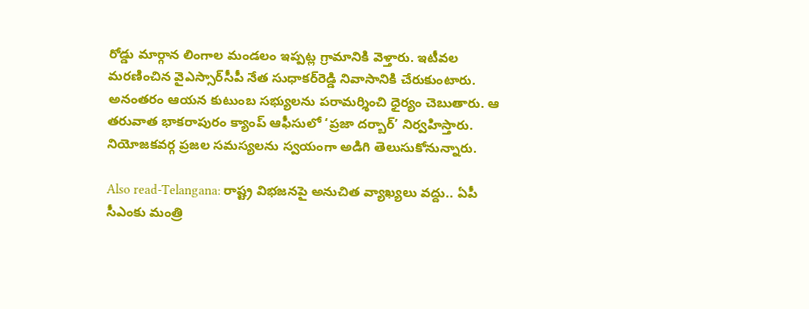రోడ్డు మార్గాన లింగాల మండలం ఇప్పట్ల గ్రామానికి వెళ్తారు. ఇటీవల మరణించిన వైఎస్సార్‌సీపీ నేత సుధాకర్‌రెడ్డి నివాసానికి చేరుకుంటారు. అనంతరం ఆయన కుటుంబ సభ్యులను పరామర్శించి ధైర్యం చెబుతారు. ఆ తరువాత భాకరాపురం క్యాంప్ ఆఫీసులో ‘ప్రజా దర్బార్’ నిర్వహిస్తారు. నియోజకవర్గ ప్రజల సమస్యలను స్వయంగా అడిగి తెలుసుకోనున్నారు.

Also read-Telangana: రాష్ట్ర విభజనపై అనుచిత వ్యాఖ్యలు వద్దు.. ఏపీ సీఎంకు మంత్రి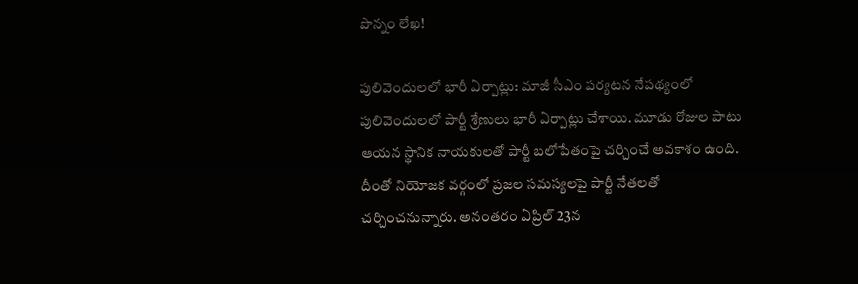పొన్నం లేఖ!

పులివెందులలో భారీ ఏర్పాట్లు: మాజీ సీఎం పర్యటన నేపథ్యంలో పులివెందులలో పార్టీ శ్రేణులు భారీ ఏర్పాట్లు చేశాయి. మూడు రోజుల పాటు ఆయన స్థానిక నాయకులతో పార్టీ బలోపేతంపై చర్చించే అవకాశం ఉంది. దీంతో నియోజక వర్గంలో ప్రజల సమస్యలపై పార్టీ నేతలతో చర్చించనున్నారు. అనంతరం ఏప్రిల్‌ 23న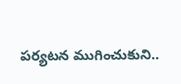పర్యటన ముగించుకుని..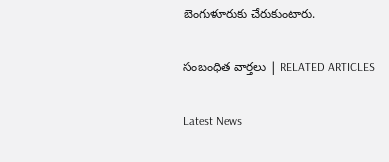బెంగుళూరుకు చేరుకుంటారు.

సంబంధిత వార్తలు | RELATED ARTICLES

Latest News